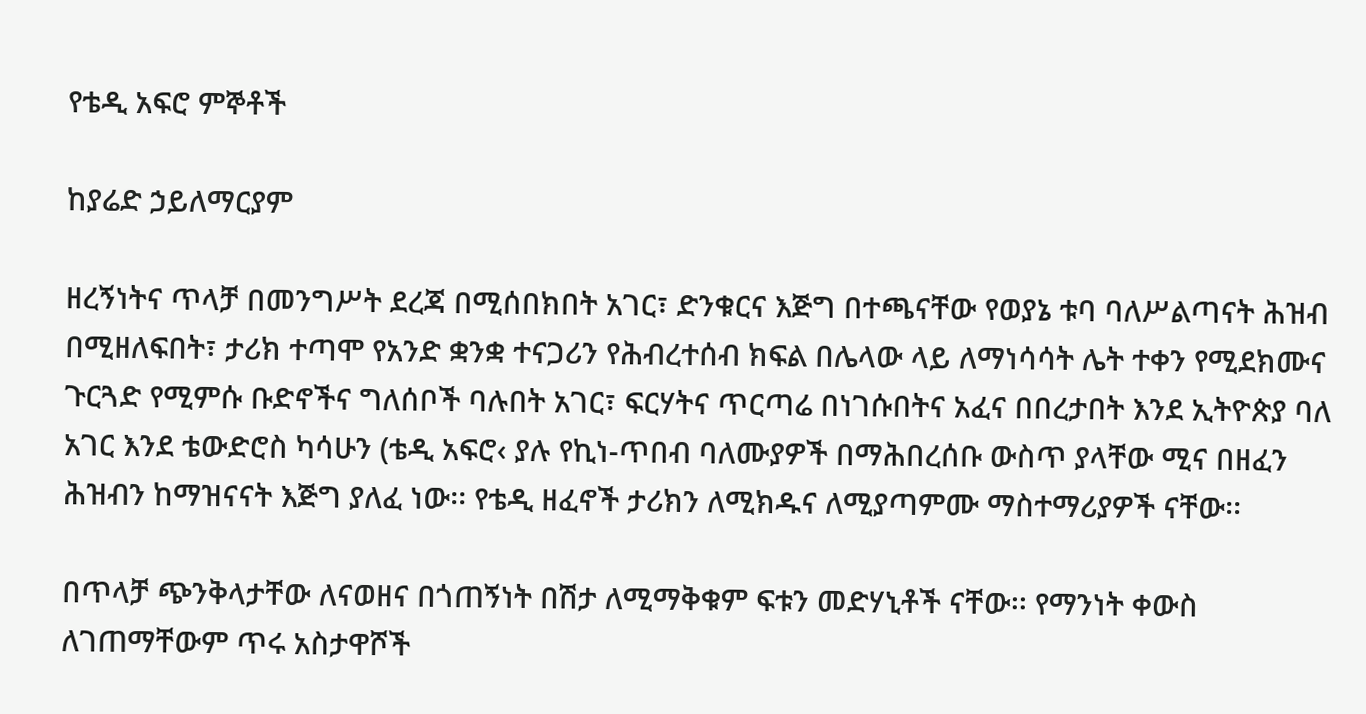የቴዲ አፍሮ ምኞቶች

ከያሬድ ኃይለማርያም

ዘረኝነትና ጥላቻ በመንግሥት ደረጃ በሚሰበክበት አገር፣ ድንቁርና እጅግ በተጫናቸው የወያኔ ቱባ ባለሥልጣናት ሕዝብ በሚዘለፍበት፣ ታሪክ ተጣሞ የአንድ ቋንቋ ተናጋሪን የሕብረተሰብ ክፍል በሌላው ላይ ለማነሳሳት ሌት ተቀን የሚደክሙና ጉርጓድ የሚምሱ ቡድኖችና ግለሰቦች ባሉበት አገር፣ ፍርሃትና ጥርጣሬ በነገሱበትና አፈና በበረታበት እንደ ኢትዮጵያ ባለ አገር እንደ ቴውድሮስ ካሳሁን (ቴዲ አፍሮ‹ ያሉ የኪነ-ጥበብ ባለሙያዎች በማሕበረሰቡ ውስጥ ያላቸው ሚና በዘፈን ሕዝብን ከማዝናናት እጅግ ያለፈ ነው፡፡ የቴዲ ዘፈኖች ታሪክን ለሚክዱና ለሚያጣምሙ ማስተማሪያዎች ናቸው፡፡

በጥላቻ ጭንቅላታቸው ለናወዘና በጎጠኝነት በሽታ ለሚማቅቁም ፍቱን መድሃኒቶች ናቸው፡፡ የማንነት ቀውስ ለገጠማቸውም ጥሩ አስታዋሾች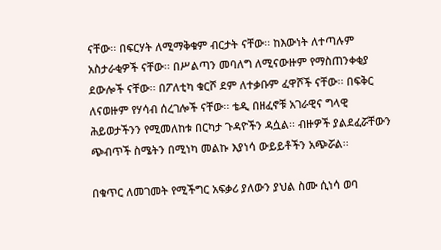ናቸው፡፡ በፍርሃት ለሚማቅቁም ብርታት ናቸው፡፡ ከእውነት ለተጣሉም አስታራቂዎች ናቸው፡፡ በሥልጣን መባለግ ለሚናውዙም የማስጠንቀቂያ ደውሎች ናቸው፡፡ በፖለቲካ ቁርሾ ደም ለተቃቡም ፈዋሾች ናቸው፡፡ በፍቅር ለናወዙም የሃሳብ ሰረገሎች ናቸው፡፡ ቴዲ በዘፈኖቹ አገራዊና ግላዊ ሕይወታችንን የሚመለከቱ በርካታ ጉዳዮችን ዳሷል፡፡ ብዙዎች ያልደፈሯቸውን ጭብጥች ስሜትን በሚነካ መልኩ እያነሳ ውይይቶችን አጭሯል፡፡

በቁጥር ለመገመት የሚችግር አፍቃሪ ያለውን ያህል ስሙ ሲነሳ ወባ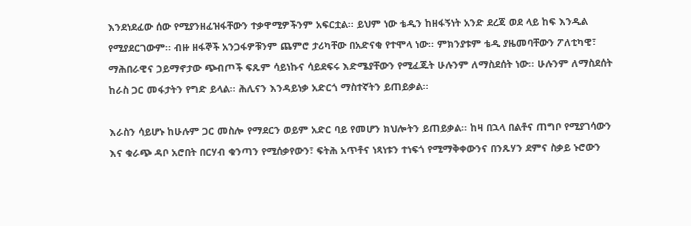እንደነደፈው ሰው የሚያንዘፈዝፋቸውን ተቃዋሚዎችንም አፍርቷል፡፡ ይህም ነው ቴዲን ከዘፋኝነት አንድ ደረጃ ወደ ላይ ከፍ እንዲል የሚያደርገውም፡፡ ብዙ ዘፋኞች አንጋፋዎቹንም ጨምሮ ታሪካቸው በአድናቂ የተሞላ ነው፡፡ ምክንያቱም ቴዲ ያዜመባቸውን ፖለቲካዊ፣ ማሕበራዊና ኃይማኖታው ጭብጦች ፍጹም ሳይነኩና ሳይደፍሩ እድሜያቸውን የሚፈጁት ሁሉንም ለማስደሰት ነው፡፡ ሁሉንም ለማስደሰት ከራስ ጋር መፋታትን የግድ ይላል፡፡ ሕሊናን እንዳይነቃ አድርጎ ማስተኛትን ይጠይቃል፡፡

እራስን ሳይሆኑ ከሁሉም ጋር መስሎ የማደርን ወይም አድር ባይ የመሆን ክህሎትን ይጠይቃል፡፡ ከዛ በኋላ በልቶና ጠግቦ የሚያገሳውን እና ቁራጭ ዳቦ አሮበት በርሃብ ቁንጣን የሚሰቃየውን፣ ፍትሕ አጥቶና ነጻነቱን ተነፍጎ የሚማቅቀውንና በንጹሃን ደምና ስቃይ ኑሮውን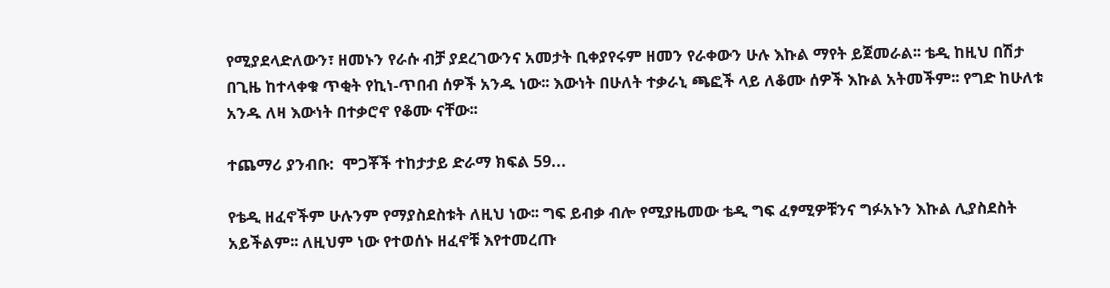የሚያደላድለውን፣ ዘመኑን የራሱ ብቻ ያደረገውንና አመታት ቢቀያየሩም ዘመን የራቀውን ሁሉ እኩል ማየት ይጀመራል፡፡ ቴዲ ከዚህ በሽታ በጊዜ ከተላቀቁ ጥቂት የኪነ-ጥበብ ሰዎች አንዱ ነው፡፡ እውነት በሁለት ተቃራኒ ጫፎች ላይ ለቆሙ ሰዎች እኩል አትመችም፡፡ የግድ ከሁለቱ አንዱ ለዛ እውነት በተቃሮኖ የቆሙ ናቸው፡፡

ተጨማሪ ያንብቡ:  ሞጋቾች ተከታታይ ድራማ ክፍል 59...

የቴዲ ዘፈኖችም ሁሉንም የማያስደስቱት ለዚህ ነው፡፡ ግፍ ይብቃ ብሎ የሚያዜመው ቴዲ ግፍ ፈፃሚዎቹንና ግፉአኑን እኩል ሊያስደስት አይችልም፡፡ ለዚህም ነው የተወሰኑ ዘፈኖቹ እየተመረጡ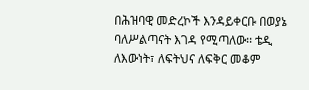በሕዝባዊ መድረኮች እንዳይቀርቡ በወያኔ ባለሥልጣናት እገዳ የሚጣለው፡፡ ቴዲ ለእውነት፣ ለፍትህና ለፍቅር መቆም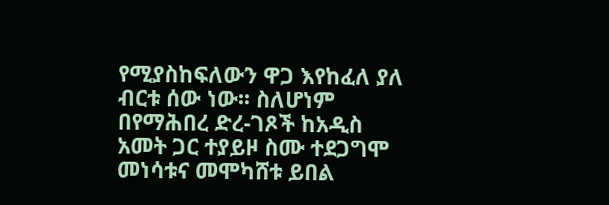የሚያስከፍለውን ዋጋ እየከፈለ ያለ ብርቱ ሰው ነው፡፡ ስለሆነም በየማሕበረ ድረ-ገጾች ከአዲስ አመት ጋር ተያይዞ ስሙ ተደጋግሞ መነሳቱና መሞካሸቱ ይበል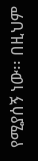የሚያሰኝ ነው፡፡ በዚህም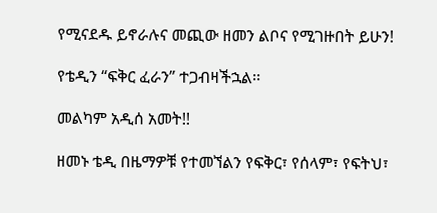የሚናደዱ ይኖራሉና መጪው ዘመን ልቦና የሚገዙበት ይሁን!

የቴዲን “ፍቅር ፈራን” ተጋብዛችኋል፡፡

መልካም አዲሰ አመት!!

ዘመኑ ቴዲ በዜማዎቹ የተመኘልን የፍቅር፣ የሰላም፣ የፍትህ፣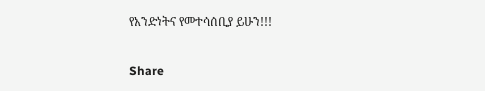የአንድነትና የመተሳሰቢያ ይሁን!!!

Share